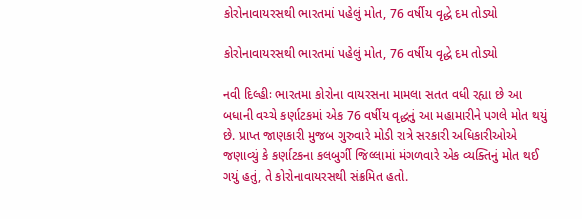કોરોનાવાયરસથી ભારતમાં પહેલું મોત, 76 વર્ષીય વૃદ્ધે દમ તોડ્યો

કોરોનાવાયરસથી ભારતમાં પહેલું મોત, 76 વર્ષીય વૃદ્ધે દમ તોડ્યો

નવી દિલ્હીઃ ભારતમા કોરોના વાયરસના મામલા સતત વધી રહ્યા છે આ બધાની વચ્ચે કર્ણાટકમાં એક 76 વર્ષીય વૃદ્ધનું આ મહામારીને પગલે મોત થયું છે. પ્રાપ્ત જાણકારી મુજબ ગુરુવારે મોડી રાત્રે સરકારી અધિકારીઓએ જણાવ્યું કે કર્ણાટકના કલબુર્ગી જિલ્લામાં મંગળવારે એક વ્યક્તિનું મોત થઈ ગયું હતું, તે કોરોનાવાયરસથી સંક્રમિત હતો.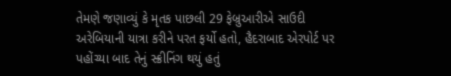તેમણે જણાવ્યું કે મૃતક પાછલી 29 ફેબ્રુઆરીએ સાઉદી અરેબિયાની યાત્રા કરીને પરત ફર્યો હતો, હૈદરાબાદ એરપોર્ટ પર પહોંચ્યા બાદ તેનું સ્ક્રીનિંગ થયું હતું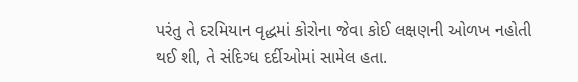પરંતુ તે દરમિયાન વૃદ્ધમાં કોરોના જેવા કોઈ લક્ષણની ઓળખ નહોતી થઈ શી, તે સંદિગ્ધ દર્દીઓમાં સામેલ હતા.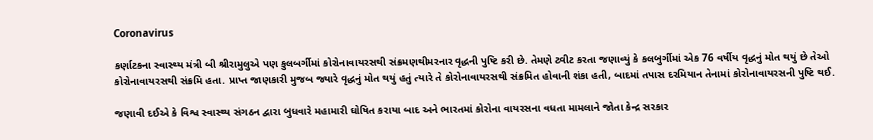Coronavirus

કર્ણાટકના સ્વાસ્થ્ય મંત્રી બી શ્રીરામુલુએ પણ કુલબર્ગીમાં કોરોનાવાયરસથી સંક્રમણથીમરનાર વૃદ્ધની પુષ્ટિ કરી છે. તેમણે ટ્વીટ કરતા જણાવ્યું કે કલબુર્ગીમાં એક 76 વર્ષીય વૃદ્ધનું મોત થયું છે તેઓ કોરોનાવાયરસથી સંક્રમિ હતા. પ્રાપ્ત જાણકારી મુજબ જ્યારે વૃદ્ધનું મોત થયું હતું ત્યારે તે કોરોનાવાયરસથી સંક્રમિત હોવાની શંકા હતી, બાદમાં તપાસ દરમિયાન તેનામાં કોરોનાવાયરસની પુષ્ટિ થઈ.

જણાવી દઈએ કે વિશ્વ સ્વાસ્થ્ય સંગઠન દ્વારા બુધવારે મહામારી ઘોષિત કરાયા બાદ અને ભારતમાં કોરોના વાયરસના વધતા મામલાને જોતા કેન્દ્ર સરકાર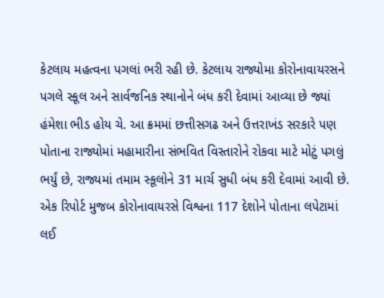કેટલાય મહત્વના પગલાં ભરી રહી છે. કેટલાય રાજ્યોમા કોરોનાવાયરસને પગલે સ્કૂલ અને સાર્વજનિક સ્થાનોને બંધ કરી દેવામાં આવ્યા છે જ્યાં હંમેશા ભીડ હોય ચે. આ ક્રમમાં છત્તીસગઢ અને ઉત્તરાખંડ સરકારે પણ પોતાના રાજ્યોમાં મહામારીના સંભવિત વિસ્તારોને રોકવા માટે મોટું પગલું ભર્યું છે, રાજ્યમાં તમામ સ્કૂલોને 31 માર્ચ સુધી બંધ કરી દેવામાં આવી છે. એક રિપોર્ટ મુજબ કોરોનાવાયરસે વિશ્વના 117 દેશોને પોતાના લપેટામાં લઈ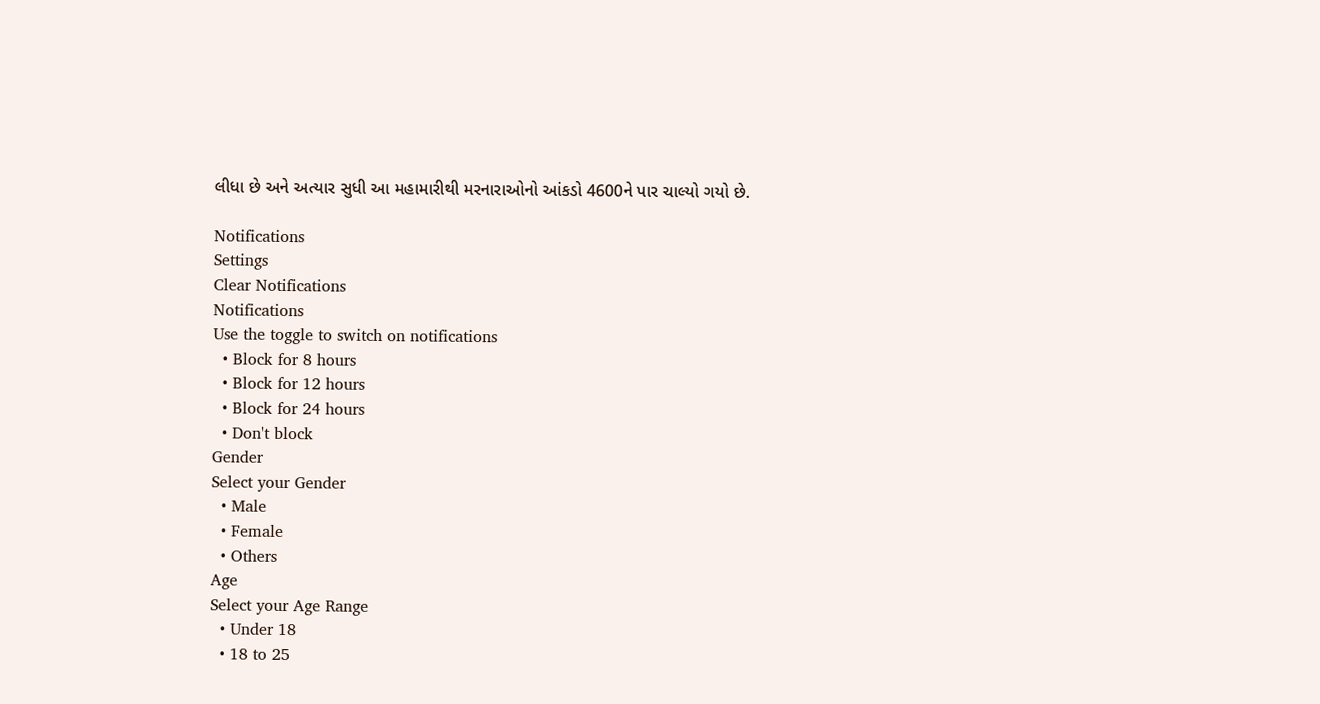લીધા છે અને અત્યાર સુધી આ મહામારીથી મરનારાઓનો આંકડો 4600ને પાર ચાલ્યો ગયો છે.

Notifications
Settings
Clear Notifications
Notifications
Use the toggle to switch on notifications
  • Block for 8 hours
  • Block for 12 hours
  • Block for 24 hours
  • Don't block
Gender
Select your Gender
  • Male
  • Female
  • Others
Age
Select your Age Range
  • Under 18
  • 18 to 25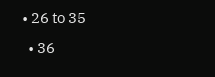• 26 to 35
  • 36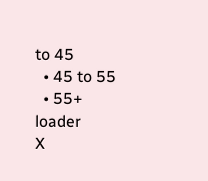to 45
  • 45 to 55
  • 55+
loader
X